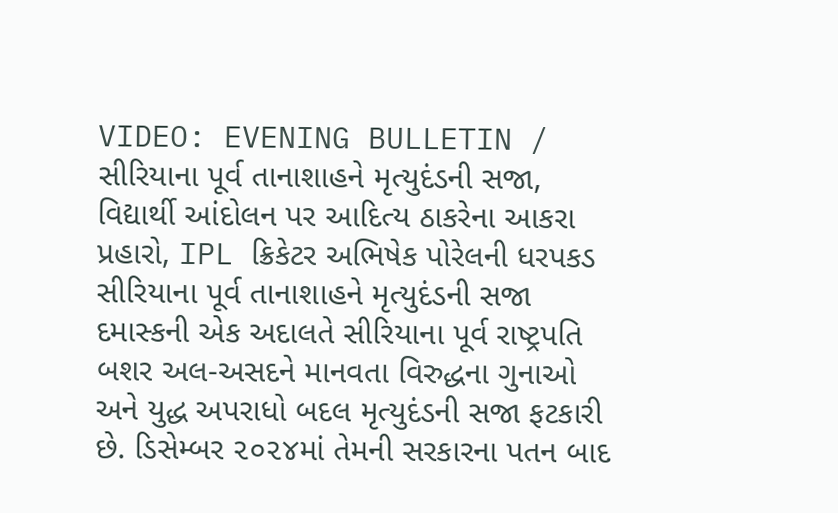VIDEO: EVENING BULLETIN / સીરિયાના પૂર્વ તાનાશાહને મૃત્યુદંડની સજા, વિદ્યાર્થી આંદોલન પર આદિત્ય ઠાકરેના આકરા પ્રહારો, IPL ક્રિકેટર અભિષેક પોરેલની ધરપકડ
સીરિયાના પૂર્વ તાનાશાહને મૃત્યુદંડની સજા
દમાસ્કની એક અદાલતે સીરિયાના પૂર્વ રાષ્ટ્રપતિ બશર અલ-અસદને માનવતા વિરુદ્ધના ગુનાઓ અને યુદ્ધ અપરાધો બદલ મૃત્યુદંડની સજા ફટકારી છે. ડિસેમ્બર ૨૦૨૪માં તેમની સરકારના પતન બાદ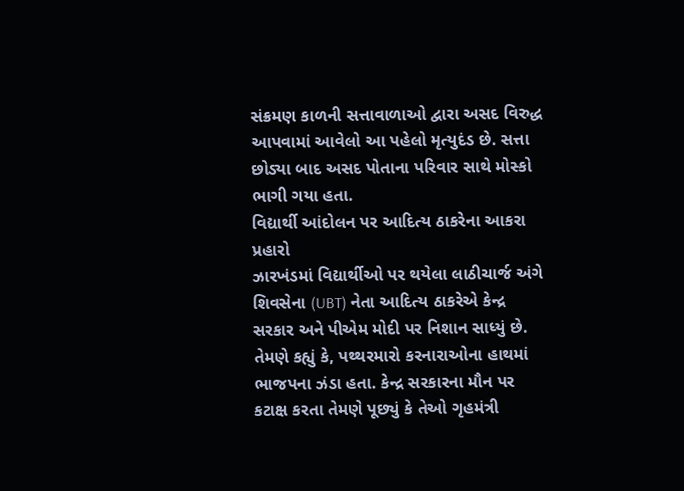સંક્રમણ કાળની સત્તાવાળાઓ દ્વારા અસદ વિરુદ્ધ આપવામાં આવેલો આ પહેલો મૃત્યુદંડ છે. સત્તા છોડ્યા બાદ અસદ પોતાના પરિવાર સાથે મોસ્કો ભાગી ગયા હતા.
વિદ્યાર્થી આંદોલન પર આદિત્ય ઠાકરેના આકરા પ્રહારો
ઝારખંડમાં વિદ્યાર્થીઓ પર થયેલા લાઠીચાર્જ અંગે શિવસેના (UBT) નેતા આદિત્ય ઠાકરેએ કેન્દ્ર સરકાર અને પીએમ મોદી પર નિશાન સાધ્યું છે. તેમણે કહ્યું કે, પથ્થરમારો કરનારાઓના હાથમાં ભાજપના ઝંડા હતા. કેન્દ્ર સરકારના મૌન પર કટાક્ષ કરતા તેમણે પૂછ્યું કે તેઓ ગૃહમંત્રી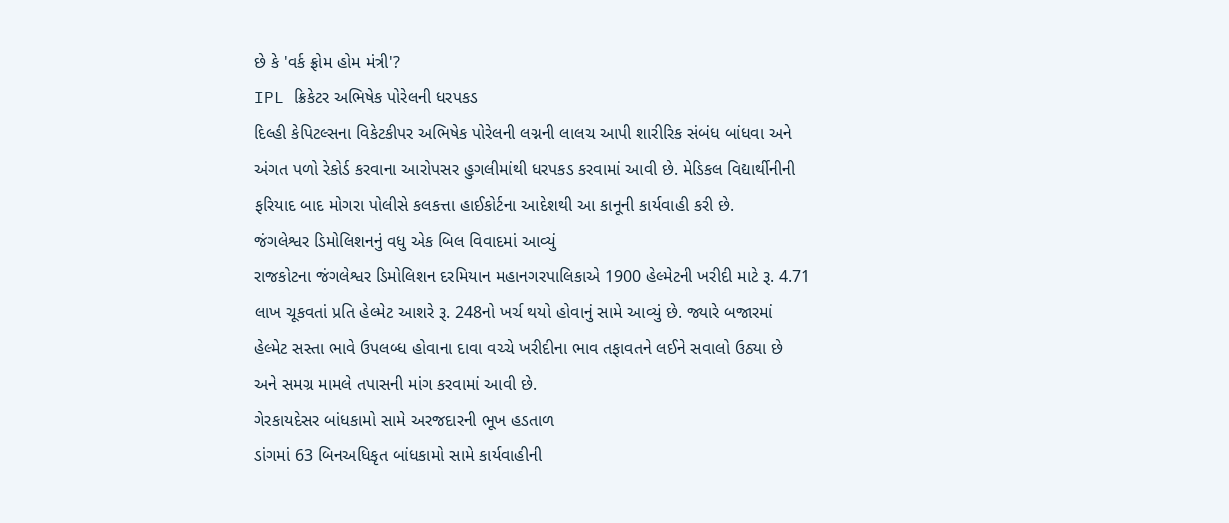છે કે 'વર્ક ફ્રોમ હોમ મંત્રી'?
IPL ક્રિકેટર અભિષેક પોરેલની ધરપકડ
દિલ્હી કેપિટલ્સના વિકેટકીપર અભિષેક પોરેલની લગ્નની લાલચ આપી શારીરિક સંબંધ બાંધવા અને અંગત પળો રેકોર્ડ કરવાના આરોપસર હુગલીમાંથી ધરપકડ કરવામાં આવી છે. મેડિકલ વિદ્યાર્થીનીની ફરિયાદ બાદ મોગરા પોલીસે કલકત્તા હાઈકોર્ટના આદેશથી આ કાનૂની કાર્યવાહી કરી છે.
જંગલેશ્વર ડિમોલિશનનું વધુ એક બિલ વિવાદમાં આવ્યું
રાજકોટના જંગલેશ્વર ડિમોલિશન દરમિયાન મહાનગરપાલિકાએ 1900 હેલ્મેટની ખરીદી માટે રૂ. 4.71 લાખ ચૂકવતાં પ્રતિ હેલ્મેટ આશરે રૂ. 248નો ખર્ચ થયો હોવાનું સામે આવ્યું છે. જ્યારે બજારમાં હેલ્મેટ સસ્તા ભાવે ઉપલબ્ધ હોવાના દાવા વચ્ચે ખરીદીના ભાવ તફાવતને લઈને સવાલો ઉઠ્યા છે અને સમગ્ર મામલે તપાસની માંગ કરવામાં આવી છે.
ગેરકાયદેસર બાંધકામો સામે અરજદારની ભૂખ હડતાળ
ડાંગમાં 63 બિનઅધિકૃત બાંધકામો સામે કાર્યવાહીની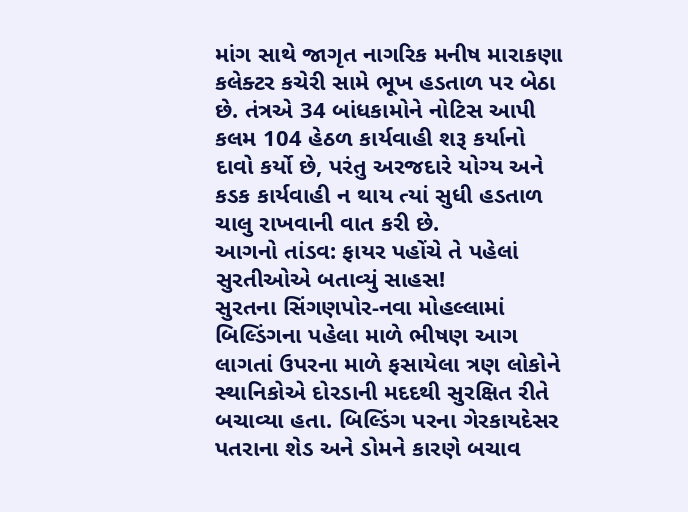માંગ સાથે જાગૃત નાગરિક મનીષ મારાકણા કલેક્ટર કચેરી સામે ભૂખ હડતાળ પર બેઠા છે. તંત્રએ 34 બાંધકામોને નોટિસ આપી કલમ 104 હેઠળ કાર્યવાહી શરૂ કર્યાનો દાવો કર્યો છે, પરંતુ અરજદારે યોગ્ય અને કડક કાર્યવાહી ન થાય ત્યાં સુધી હડતાળ ચાલુ રાખવાની વાત કરી છે.
આગનો તાંડવ: ફાયર પહોંચે તે પહેલાં સુરતીઓએ બતાવ્યું સાહસ!
સુરતના સિંગણપોર-નવા મોહલ્લામાં બિલ્ડિંગના પહેલા માળે ભીષણ આગ લાગતાં ઉપરના માળે ફસાયેલા ત્રણ લોકોને સ્થાનિકોએ દોરડાની મદદથી સુરક્ષિત રીતે બચાવ્યા હતા. બિલ્ડિંગ પરના ગેરકાયદેસર પતરાના શેડ અને ડોમને કારણે બચાવ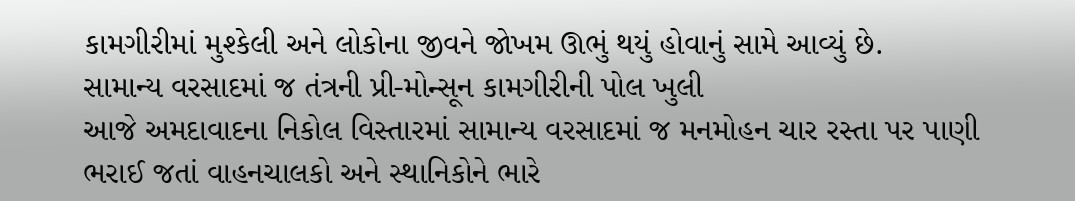કામગીરીમાં મુશ્કેલી અને લોકોના જીવને જોખમ ઊભું થયું હોવાનું સામે આવ્યું છે.
સામાન્ય વરસાદમાં જ તંત્રની પ્રી-મોન્સૂન કામગીરીની પોલ ખુલી
આજે અમદાવાદના નિકોલ વિસ્તારમાં સામાન્ય વરસાદમાં જ મનમોહન ચાર રસ્તા પર પાણી ભરાઈ જતાં વાહનચાલકો અને સ્થાનિકોને ભારે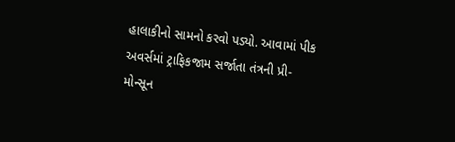હાલાકીનો સામનો કરવો પડ્યો. આવામાં પીક અવર્સમાં ટ્રાફિકજામ સર્જાતા તંત્રની પ્રી-મોન્સૂન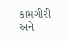કામગીરી અને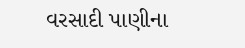વરસાદી પાણીના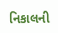નિકાલની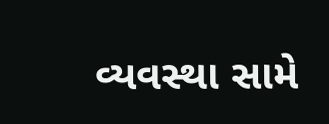વ્યવસ્થા સામે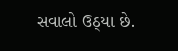સવાલો ઉઠ્યા છે.